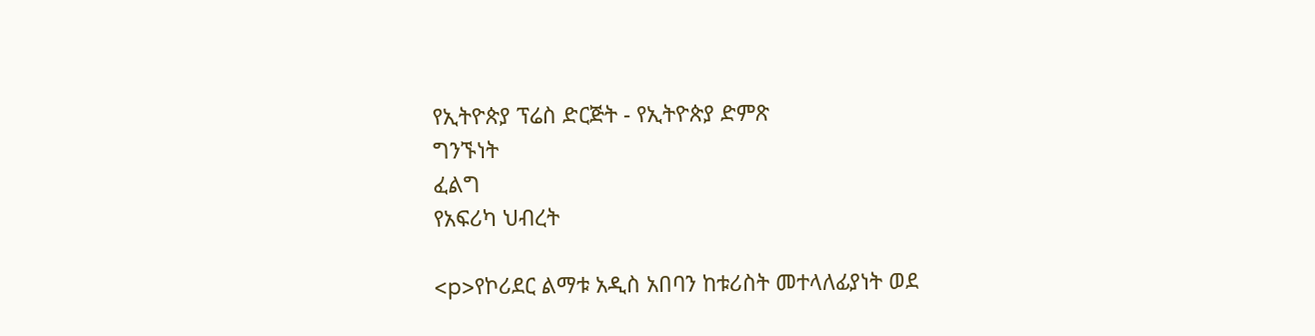የኢትዮጵያ ፕሬስ ድርጅት - የኢትዮጵያ ድምጽ
ግንኙነት
ፈልግ
የአፍሪካ ህብረት

<p>የኮሪደር ልማቱ አዲስ አበባን ከቱሪስት መተላለፊያነት ወደ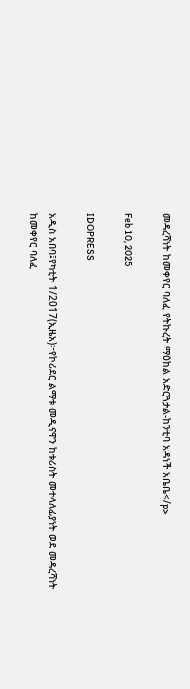መዳረሻነት ከመቀየር ባለፈ የትኩረት ማዕከል አድርጓታል-ከንቲባ አዳነች አቤቤ</p>

Feb 10, 2025

IDOPRESS

አዲስ አበባ፤የካቲት 1/2017(ኢዜአ)፦የኮሪደር ልማቱ መዲናዋን ከቱሪስት መተላለፊያነት ወደ መዳረሻነት ከመቀየር ባለፈ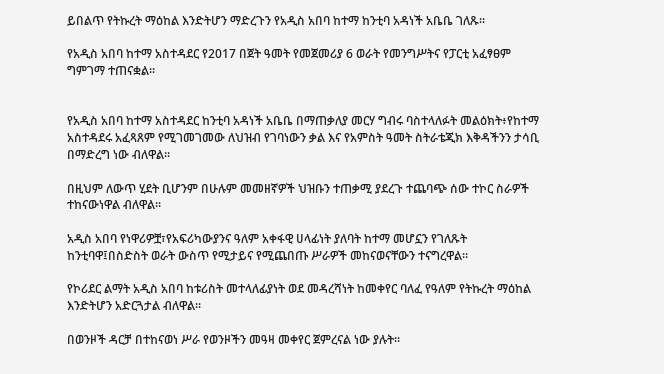ይበልጥ የትኩረት ማዕከል እንድትሆን ማድረጉን የአዲስ አበባ ከተማ ከንቲባ አዳነች አቤቤ ገለጹ፡፡

የአዲስ አበባ ከተማ አስተዳደር የ2017 በጀት ዓመት የመጀመሪያ 6 ወራት የመንግሥትና የፓርቲ አፈፃፀም ግምገማ ተጠናቋል፡፡


የአዲስ አበባ ከተማ አስተዳደር ከንቲባ አዳነች አቤቤ በማጠቃለያ መርሃ ግብሩ ባስተላለፉት መልዕክት፥የከተማ አስተዳደሩ አፈጻጸም የሚገመገመው ለህዝብ የገባነውን ቃል እና የአምስት ዓመት ስትራቴጂክ እቅዳችንን ታሳቢ በማድረግ ነው ብለዋል፡፡

በዚህም ለውጥ ሂደት ቢሆንም በሁሉም መመዘኛዎች ህዝቡን ተጠቃሚ ያደረጉ ተጨባጭ ሰው ተኮር ስራዎች ተከናውነዋል ብለዋል፡፡

አዲስ አበባ የነዋሪዎቿ፣የአፍሪካውያንና ዓለም አቀፋዊ ሀላፊነት ያለባት ከተማ መሆኗን የገለጹት ከንቲባዋ፤በስድስት ወራት ውስጥ የሚታይና የሚጨበጡ ሥራዎች መከናወናቸውን ተናግረዋል፡፡

የኮሪደር ልማት አዲስ አበባ ከቱሪስት መተላለፊያነት ወደ መዳረሻነት ከመቀየር ባለፈ የዓለም የትኩረት ማዕከል እንድትሆን አድርጓታል ብለዋል፡፡

በወንዞች ዳርቻ በተከናወነ ሥራ የወንዞችን መዓዛ መቀየር ጀምረናል ነው ያሉት፡፡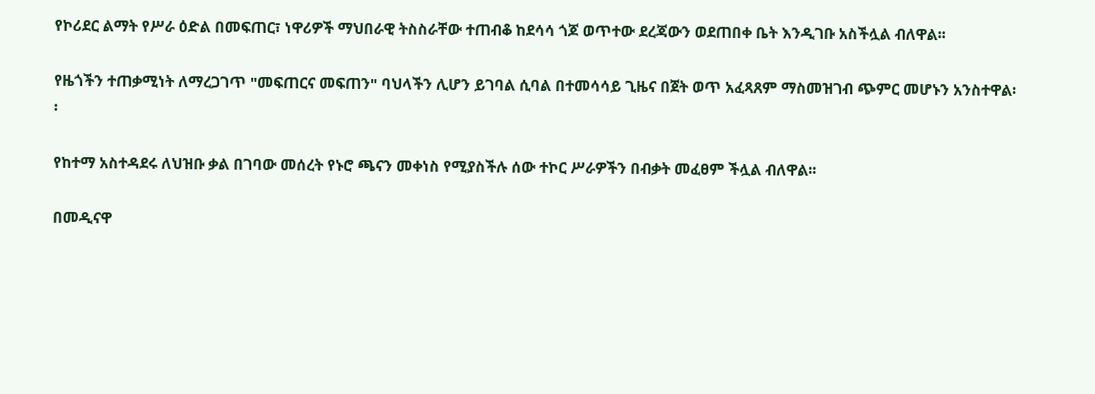የኮሪደር ልማት የሥራ ዕድል በመፍጠር፣ ነዋሪዎች ማህበራዊ ትስስራቸው ተጠብቆ ከደሳሳ ጎጆ ወጥተው ደረጃውን ወደጠበቀ ቤት እንዲገቡ አስችሏል ብለዋል፡፡

የዜጎችን ተጠቃሚነት ለማረጋገጥ "መፍጠርና መፍጠን" ባህላችን ሊሆን ይገባል ሲባል በተመሳሳይ ጊዜና በጀት ወጥ አፈጻጸም ማስመዝገብ ጭምር መሆኑን አንስተዋል፡፡

የከተማ አስተዳደሩ ለህዝቡ ቃል በገባው መሰረት የኑሮ ጫናን መቀነስ የሚያስችሉ ሰው ተኮር ሥራዎችን በብቃት መፈፀም ችሏል ብለዋል፡፡

በመዲናዋ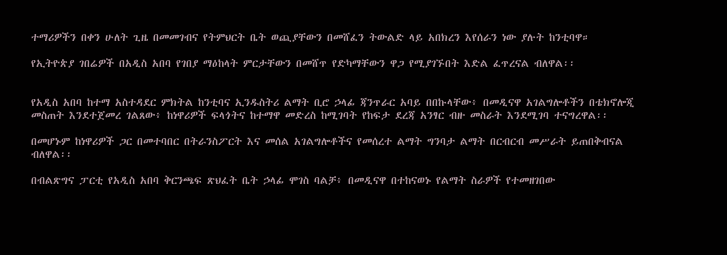ተማሪዎችን በቀን ሁለት ጊዜ በመመገብና የትምህርት ቤት ወጪያቸውን በመሸፈን ትውልድ ላይ አበክረን እየሰራን ነው ያሉት ከንቲባዋ።

የኢትዮጵያ ገበሬዎች በአዲስ አበባ የገበያ ማዕከላት ምርታቸውን በመሸጥ የድካማቸውን ዋጋ የሚያገኙበት እድል ፈጥረናል ብለዋል፡፡


የአዲስ አበባ ከተማ አስተዳደር ምክትል ከንቲባና ኢንዱስትሪ ልማት ቢሮ ኃላፊ ጃንጥራር አባይ በበኩላቸው፥ በመዲናዋ አገልግሎቶችን በቴክኖሎጂ መስጠት እንደተጀመረ ገልጸው፥ ከነዋሪዎች ፍላጎትና ከተማዋ መድረስ ከሚገባት የከፍታ ደረጃ አንፃር ብዙ መስራት እንደሚገባ ተናግረዋል፡፡

በመሆኑም ከነዋሪዎች ጋር በመተባበር በትራንስፖርት እና መሰል አገልግሎቶችና የመሰረተ ልማት ግንባታ ልማት በርብርብ መሥራት ይጠበቅብናል ብለዋል፡፡

በብልጽግና ፓርቲ የአዲስ አበባ ቅርንጫፍ ጽህፈት ቤት ኃላፊ ሞገስ ባልቻ፥ በመዲናዋ በተከናወኑ የልማት ስራዎች የተመዘገበው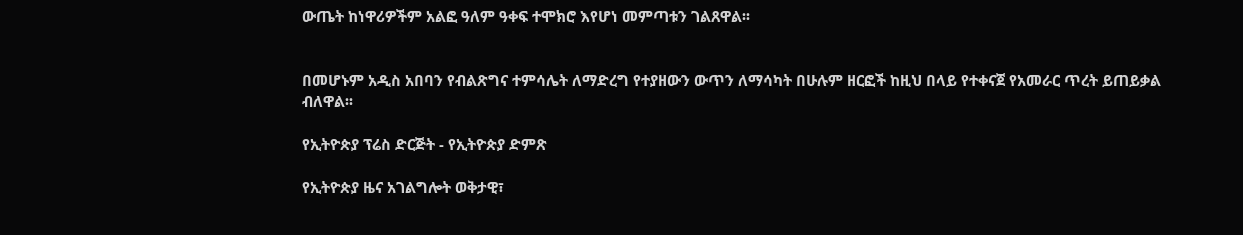ውጤት ከነዋሪዎችም አልፎ ዓለም ዓቀፍ ተሞክሮ እየሆነ መምጣቱን ገልጸዋል፡፡


በመሆኑም አዲስ አበባን የብልጽግና ተምሳሌት ለማድረግ የተያዘውን ውጥን ለማሳካት በሁሉም ዘርፎች ከዚህ በላይ የተቀናጀ የአመራር ጥረት ይጠይቃል ብለዋል፡፡

የኢትዮጵያ ፕሬስ ድርጅት - የኢትዮጵያ ድምጽ

የኢትዮጵያ ዜና አገልግሎት ወቅታዊ፣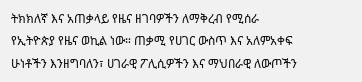ትክክለኛ እና አጠቃላይ የዜና ዘገባዎችን ለማቅረብ የሚሰራ የኢትዮጵያ የዜና ወኪል ነው። ጠቃሚ የሀገር ውስጥ እና አለምአቀፍ ሁነቶችን እንዘግባለን፣ ሀገራዊ ፖሊሲዎችን እና ማህበራዊ ለውጦችን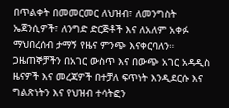በጥልቀት በመመርመር ለህዝብ፣ ለመንግስት ኤጀንሲዎች፣ ለንግድ ድርጅቶች እና ለአለም አቀፉ ማህበረሰብ ታማኝ የዜና ምንጭ እናቀርባለን። ጋዜጠኞቻችን በአገር ውስጥ እና በውጭ አገር አዳዲስ ዜናዎች እና መረጃዎች በተቻለ ፍጥነት እንዲደርሱ እና ግልጽነትን እና የህዝብ ተሳትፎን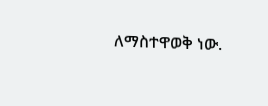ለማስተዋወቅ ነው.